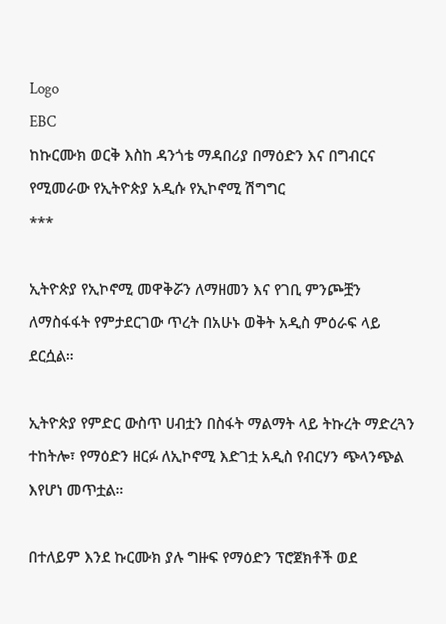Logo
EBC
ከኩርሙክ ወርቅ እስከ ዳንጎቴ ማዳበሪያ በማዕድን እና በግብርና የሚመራው የኢትዮጵያ አዲሱ የኢኮኖሚ ሽግግር
***

ኢትዮጵያ የኢኮኖሚ መዋቅሯን ለማዘመን እና የገቢ ምንጮቿን ለማስፋፋት የምታደርገው ጥረት በአሁኑ ወቅት አዲስ ምዕራፍ ላይ ደርሷል።

ኢትዮጵያ የምድር ውስጥ ሀብቷን በስፋት ማልማት ላይ ትኩረት ማድረጓን ተከትሎ፣ የማዕድን ዘርፉ ለኢኮኖሚ እድገቷ አዲስ የብርሃን ጭላንጭል እየሆነ መጥቷል።

በተለይም እንደ ኩርሙክ ያሉ ግዙፍ የማዕድን ፕሮጀክቶች ወደ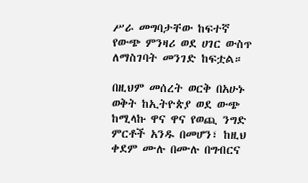ሥራ መግባታቸው ከፍተኛ የውጭ ምንዛሪ ወደ ሀገር ውስጥ ለማስገባት መንገድ ከፍቷል።

በዚህም መሰረት ወርቅ በአሁኑ ወቅት ከኢትዮጵያ ወደ ውጭ ከሚላኩ ዋና ዋና የወጪ ንግድ ምርቶች አንዱ በመሆን፣ ከዚህ ቀደም ሙሉ በሙሉ በግብርና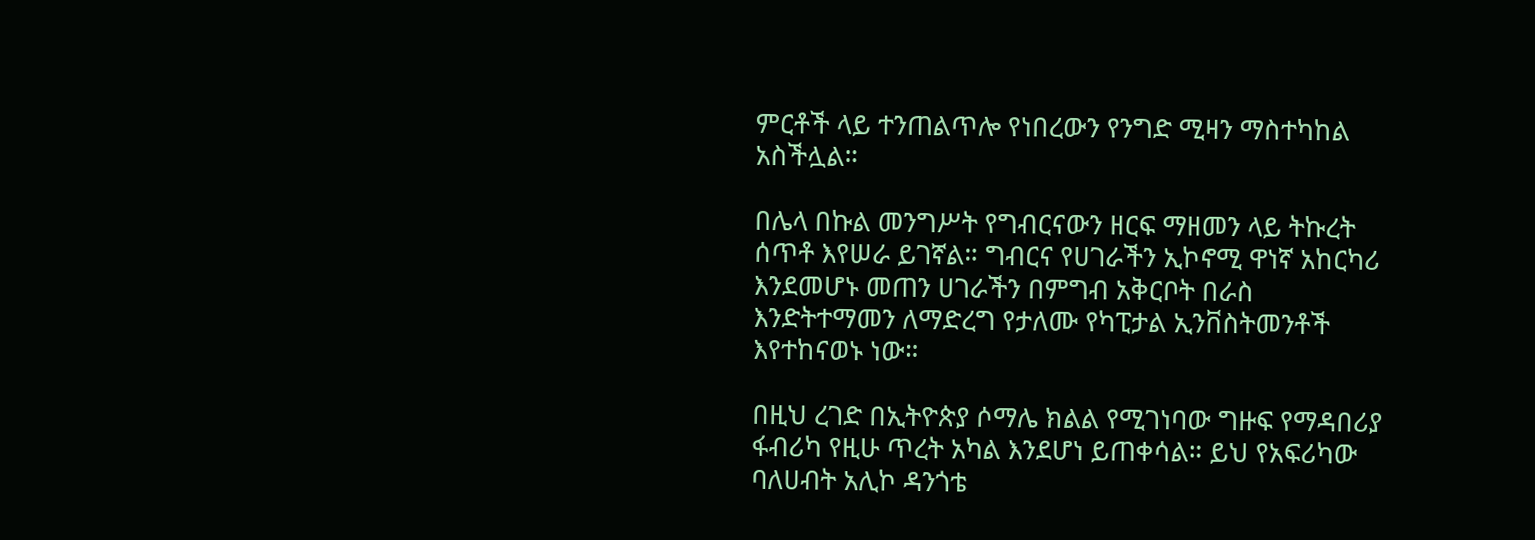ምርቶች ላይ ተንጠልጥሎ የነበረውን የንግድ ሚዛን ማስተካከል አስችሏል።

በሌላ በኩል መንግሥት የግብርናውን ዘርፍ ማዘመን ላይ ትኩረት ሰጥቶ እየሠራ ይገኛል። ግብርና የሀገራችን ኢኮኖሚ ዋነኛ አከርካሪ እንደመሆኑ መጠን ሀገራችን በምግብ አቅርቦት በራስ እንድትተማመን ለማድረግ የታለሙ የካፒታል ኢንቨስትመንቶች እየተከናወኑ ነው።

በዚህ ረገድ በኢትዮጵያ ሶማሌ ክልል የሚገነባው ግዙፍ የማዳበሪያ ፋብሪካ የዚሁ ጥረት አካል እንደሆነ ይጠቀሳል። ይህ የአፍሪካው ባለሀብት አሊኮ ዳንጎቴ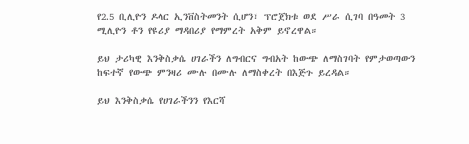የ2.5 ቢሊዮን ዶላር ኢንቨስትመንት ሲሆን፣ ፕሮጀክቱ ወደ ሥራ ሲገባ በዓመት 3 ሚሊዮን ቶን የዩሪያ ማዳበሪያ የማምረት አቅም ይኖረዋል።

ይህ ታሪካዊ እንቅስቃሴ ሀገራችን ለግብርና ግብአት ከውጭ ለማስገባት የምታወጣውን ከፍተኛ የውጭ ምንዛሪ ሙሉ በሙሉ ለማስቀረት በእጅጉ ይረዳል።

ይህ እንቅስቃሴ የሀገራችንን የእርሻ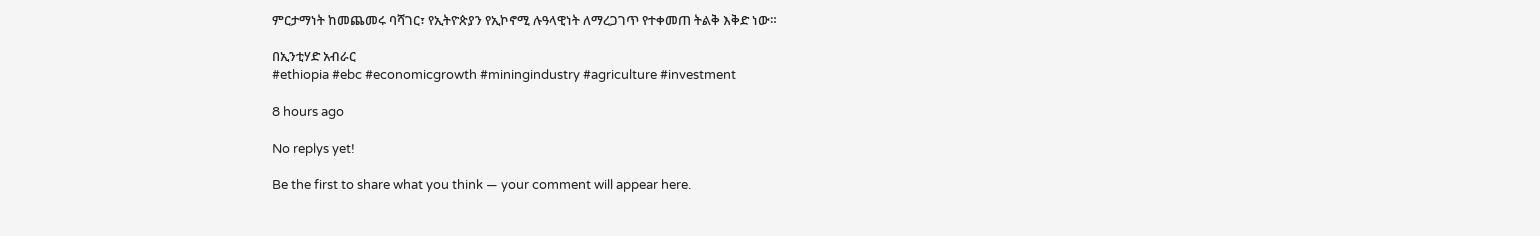ምርታማነት ከመጨመሩ ባሻገር፣ የኢትዮጵያን የኢኮኖሚ ሉዓላዊነት ለማረጋገጥ የተቀመጠ ትልቅ እቅድ ነው።

በኢንቲሃድ አብራር
#ethiopia #ebc #economicgrowth #miningindustry #agriculture #investment

8 hours ago

No replys yet!

Be the first to share what you think — your comment will appear here.